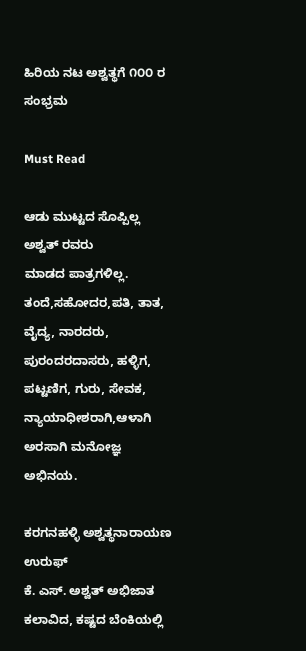ಹಿರಿಯ ನಟ ಅಶ್ವತ್ಥಗೆ ೧೦೦ ರ ಸಂಭ್ರಮ

Must Read

ಆಡು ಮುಟ್ಟದ ಸೊಪ್ಪಿಲ್ಲ ಅಶ್ವತ್ ರವರು
ಮಾಡದ ಪಾತ್ರಗಳಿಲ್ಲ. ತಂದೆ,ಸಹೋದರ,ಪತಿ, ತಾತ, ವೈದ್ಯ, ನಾರದರು, ಪುರಂದರದಾಸರು, ಹಳ್ಳಿಗ, ಪಟ್ಟಣಿಗ, ಗುರು, ಸೇವಕ, ನ್ಯಾಯಾಧೀಶರಾಗಿ,ಆಳಾಗಿ ಅರಸಾಗಿ ಮನೋಜ್ಞ ಅಭಿನಯ.

ಕರಗನಹಳ್ಳಿ ಅಶ್ವತ್ಥನಾರಾಯಣ ಉರುಫ್
ಕೆ. ಎಸ್. ಅಶ್ವತ್ ಅಭಿಜಾತ ಕಲಾವಿದ, ಕಷ್ಟದ ಬೆಂಕಿಯಲ್ಲಿ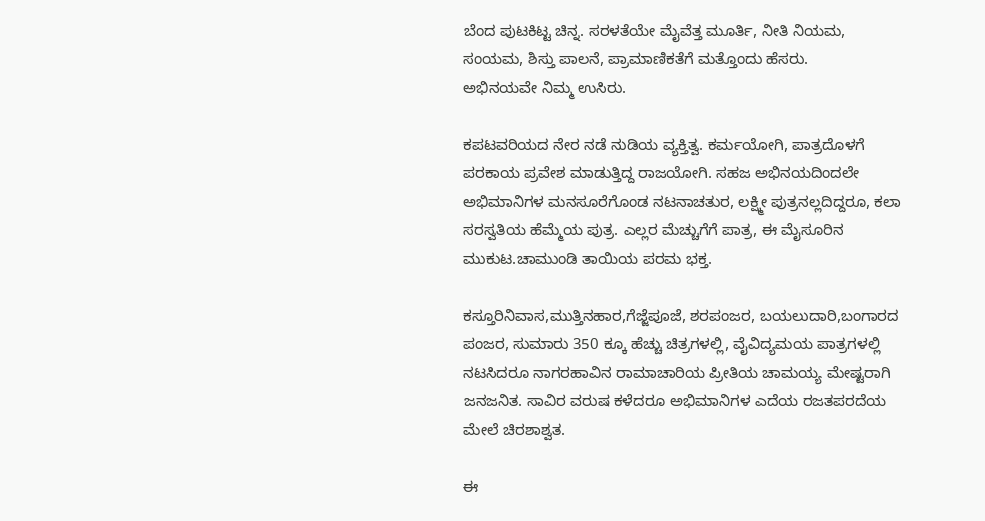ಬೆಂದ ಪುಟಕಿಟ್ಟ ಚಿನ್ನ. ಸರಳತೆಯೇ ಮೈವೆತ್ತ ಮೂರ್ತಿ, ನೀತಿ ನಿಯಮ, ಸಂಯಮ, ಶಿಸ್ತು ಪಾಲನೆ, ಪ್ರಾಮಾಣಿಕತೆಗೆ ಮತ್ತೊಂದು ಹೆಸರು.
ಅಭಿನಯವೇ ನಿಮ್ಮ ಉಸಿರು.

ಕಪಟವರಿಯದ ನೇರ ನಡೆ ನುಡಿಯ ವ್ಯಕ್ತಿತ್ವ. ಕರ್ಮಯೋಗಿ, ಪಾತ್ರದೊಳಗೆ ಪರಕಾಯ ಪ್ರವೇಶ ಮಾಡುತ್ತಿದ್ದ ರಾಜಯೋಗಿ. ಸಹಜ ಅಭಿನಯದಿಂದಲೇ ಅಭಿಮಾನಿಗಳ ಮನಸೂರೆಗೊಂಡ ನಟನಾಚತುರ, ಲಕ್ಷ್ಮೀ ಪುತ್ರನಲ್ಲದಿದ್ದರೂ, ಕಲಾ ಸರಸ್ವತಿಯ ಹೆಮ್ಮೆಯ ಪುತ್ರ. ಎಲ್ಲರ ಮೆಚ್ಚುಗೆಗೆ ಪಾತ್ರ, ಈ ಮೈಸೂರಿನ ಮುಕುಟ.ಚಾಮುಂಡಿ ತಾಯಿಯ ಪರಮ ಭಕ್ತ.

ಕಸ್ತೂರಿನಿವಾಸ,ಮುತ್ತಿನಹಾರ,ಗೆಜ್ಜೆಪೂಜೆ, ಶರಪಂಜರ, ಬಯಲುದಾರಿ,ಬಂಗಾರದ ಪಂಜರ, ಸುಮಾರು 350 ಕ್ಕೂ ಹೆಚ್ಚು ಚಿತ್ರಗಳಲ್ಲಿ, ವೈವಿದ್ಯಮಯ ಪಾತ್ರಗಳಲ್ಲಿ ನಟಸಿದರೂ ನಾಗರಹಾವಿನ ರಾಮಾಚಾರಿಯ ಪ್ರೀತಿಯ ಚಾಮಯ್ಯ ಮೇಷ್ಟರಾಗಿ ಜನಜನಿತ. ಸಾವಿರ ವರುಷ ಕಳೆದರೂ ಅಭಿಮಾನಿಗಳ ಎದೆಯ ರಜತಪರದೆಯ ಮೇಲೆ ಚಿರಶಾಶ್ವತ.

ಈ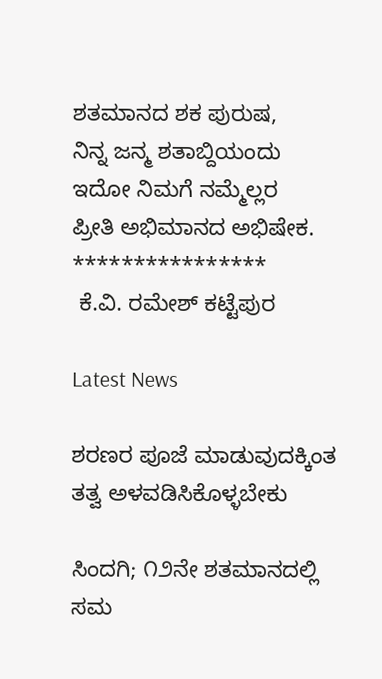ಶತಮಾನದ ಶಕ ಪುರುಷ,
ನಿನ್ನ ಜನ್ಮ ಶತಾಬ್ದಿಯಂದು
ಇದೋ ನಿಮಗೆ ನಮ್ಮೆಲ್ಲರ
ಪ್ರೀತಿ ಅಭಿಮಾನದ ಅಭಿಷೇಕ.
****************
 ಕೆ.ವಿ. ರಮೇಶ್ ಕಟ್ಟೆಪುರ

Latest News

ಶರಣರ ಪೂಜೆ ಮಾಡುವುದಕ್ಕಿಂತ ತತ್ವ ಅಳವಡಿಸಿಕೊಳ್ಳಬೇಕು

ಸಿಂದಗಿ; ೧೨ನೇ ಶತಮಾನದಲ್ಲಿ ಸಮ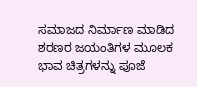ಸಮಾಜದ ನಿರ್ಮಾಣ ಮಾಡಿದ ಶರಣರ ಜಯಂತಿಗಳ ಮೂಲಕ ಭಾವ ಚಿತ್ರಗಳನ್ನು ಪೂಜೆ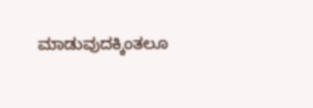ಮಾಡುವುದಕ್ಕಿಂತಲೂ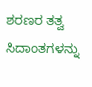ಶರಣರ ತತ್ವ ಸಿದಾಂತಗಳನ್ನು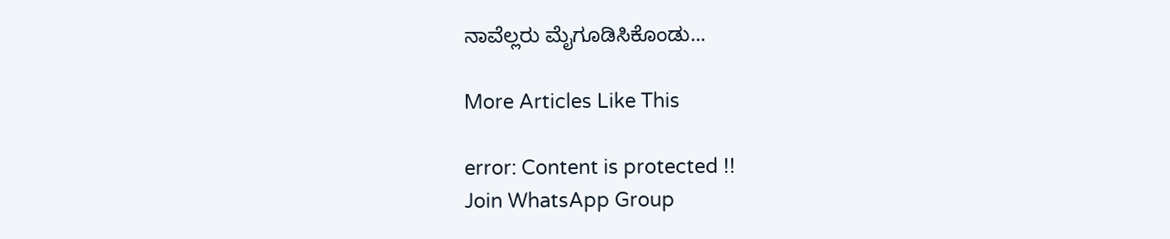ನಾವೆಲ್ಲರು ಮೈಗೂಡಿಸಿಕೊಂಡು...

More Articles Like This

error: Content is protected !!
Join WhatsApp Group